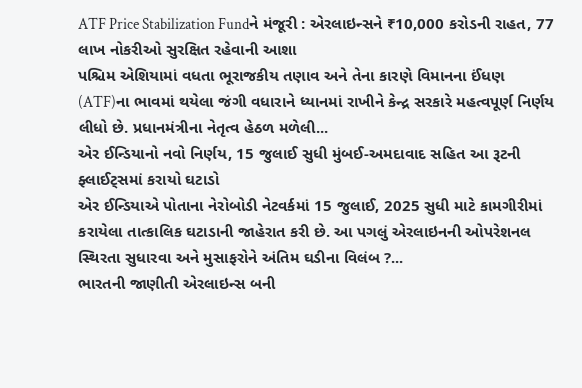ATF Price Stabilization Fundને મંજૂરી : એરલાઇન્સને ₹10,000 કરોડની રાહત, 77 લાખ નોકરીઓ સુરક્ષિત રહેવાની આશા
પશ્ચિમ એશિયામાં વધતા ભૂરાજકીય તણાવ અને તેના કારણે વિમાનના ઈંધણ (ATF)ના ભાવમાં થયેલા જંગી વધારાને ધ્યાનમાં રાખીને કેન્દ્ર સરકારે મહત્વપૂર્ણ નિર્ણય લીધો છે. પ્રધાનમંત્રીના નેતૃત્વ હેઠળ મળેલી...
એર ઈન્ડિયાનો નવો નિર્ણય, 15 જુલાઈ સુધી મુંબઈ-અમદાવાદ સહિત આ રૂટની ફ્લાઈટ્સમાં કરાયો ઘટાડો
એર ઈન્ડિયાએ પોતાના નેરોબોડી નેટવર્કમાં 15 જુલાઈ, 2025 સુધી માટે કામગીરીમાં કરાયેલા તાત્કાલિક ઘટાડાની જાહેરાત કરી છે. આ પગલું એરલાઇનની ઓપરેશનલ સ્થિરતા સુધારવા અને મુસાફરોને અંતિમ ઘડીના વિલંબ ?...
ભારતની જાણીતી એરલાઇન્સ બની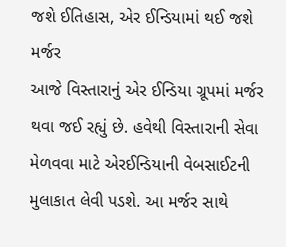જશે ઈતિહાસ, એર ઈન્ડિયામાં થઈ જશે મર્જર
આજે વિસ્તારાનું એર ઈન્ડિયા ગ્રૂપમાં મર્જર થવા જઈ રહ્યું છે. હવેથી વિસ્તારાની સેવા મેળવવા માટે એરઈન્ડિયાની વેબસાઈટની મુલાકાત લેવી પડશે. આ મર્જર સાથે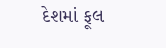દેશમાં ફૂલ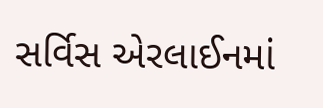સર્વિસ એરલાઈનમાં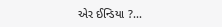એર ઈન્ડિયા ?...